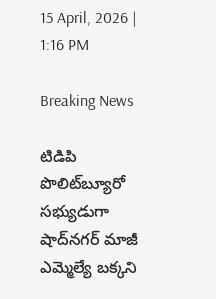15 April, 2026 | 1:16 PM

Breaking News

టిడిపి పొలిట్‌బ్యూరో సభ్యుడుగా షాద్‌నగర్ మాజీ ఎమ్మెల్యే బక్కని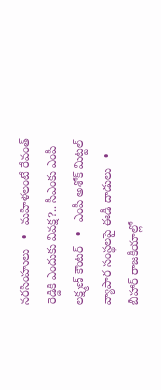నరసింహులు   •   మహిళలంటే రేవంత్ రెడ్డికి ఎందుకు వివక్ష?.. సీఎంకు ఎంపీ లక్ష్మణ్ కౌంటర్   •   ఎంపీ అశోక్ మిట్టల్‌ వ్యాపార సంస్థలపై ఈడీ దాడులు   •   బీహార్ రాజకీయాల్లో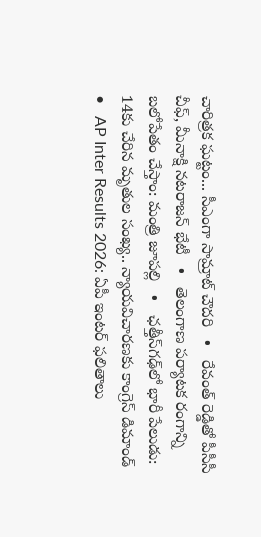చారిత్రక ఘట్టం... సీఎంగా సామ్రాట్‌ చౌదరి   •   రేవంత్‌ రెడ్డితో పీసీసీ చీఫ్, మీనాక్షి నటరాజన్ భేటీ   •   తెలంగాణ పర్యాటక రంగాన్ని బలోపేతం చేస్తాం: మంత్రి జూపల్లి   •   ఛత్తీస్‌గఢ్‌లో భారీ పేలుడు: 14కు చేరిన మృతుల సంఖ్య.. న్యాయవిచారణకు కాంగ్రెస్ డిమాండ్   •   AP Inter Results 2026: ఏపీ ఇంటర్ ఫలితాలు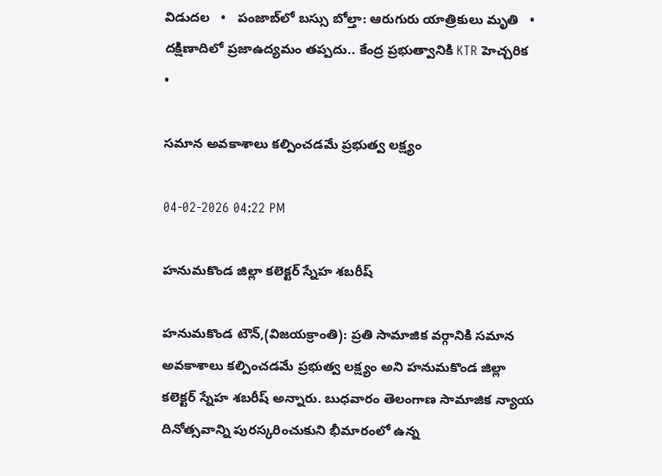విడుదల   •   పంజాబ్‌లో బస్సు బోల్తా: ఆరుగురు యాత్రికులు మృతి   •   దక్షిణాదిలో ప్రజాఉద్యమం తప్పదు.. కేంద్ర ప్రభుత్వానికి KTR హెచ్చరిక   •

సమాన అవకాశాలు కల్పించడమే ప్రభుత్వ లక్ష్యం

04-02-2026 04:22 PM

హనుమకొండ జిల్లా కలెక్టర్ స్నేహ శబరీష్

హనుమకొండ టౌన్,(విజయక్రాంతి): ప్రతి సామాజిక వర్గానికి సమాన అవకాశాలు కల్పించడమే ప్రభుత్వ లక్ష్యం అని హనుమకొండ జిల్లా కలెక్టర్ స్నేహ శబరీష్ అన్నారు. బుధవారం తెలంగాణ సామాజిక న్యాయ దినోత్సవాన్ని పురస్కరించుకుని భీమారంలో ఉన్న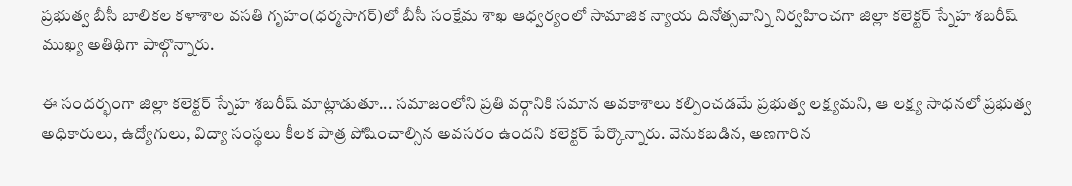ప్రభుత్వ బీసీ బాలికల కళాశాల వసతి గృహం(ధర్మసాగర్)లో బీసీ సంక్షేమ శాఖ ఆధ్వర్యంలో సామాజిక న్యాయ దినోత్సవాన్ని నిర్వహించగా జిల్లా కలెక్టర్ స్నేహ శబరీష్ ముఖ్య అతిథిగా పాల్గొన్నారు.

ఈ సందర్భంగా జిల్లా కలెక్టర్ స్నేహ శబరీష్ మాట్లాడుతూ... సమాజంలోని ప్రతి వర్గానికి సమాన అవకాశాలు కల్పించడమే ప్రభుత్వ లక్ష్యమని, ఆ లక్ష్య సాధనలో ప్రభుత్వ అధికారులు, ఉద్యోగులు, విద్యా సంస్థలు కీలక పాత్ర పోషించాల్సిన అవసరం ఉందని కలెక్టర్ పేర్కొన్నారు. వెనుకబడిన, అణగారిన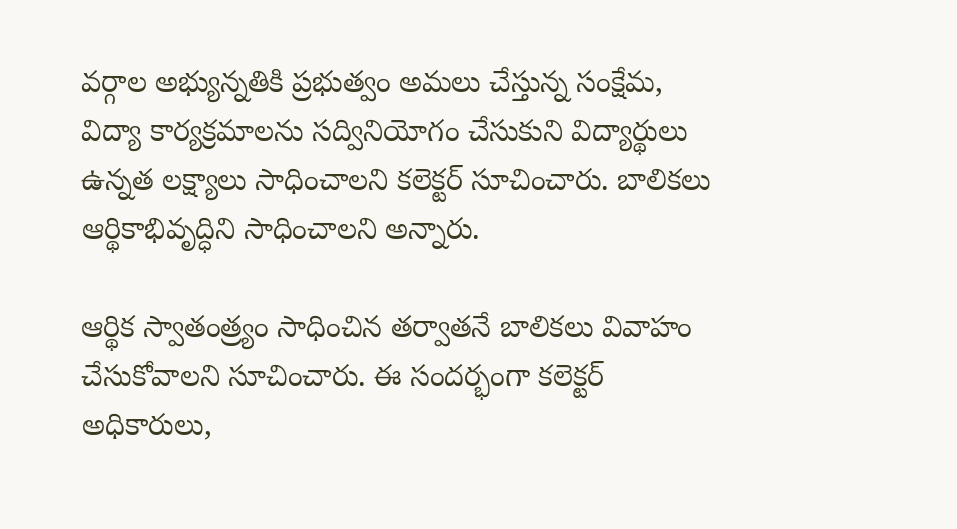వర్గాల అభ్యున్నతికి ప్రభుత్వం అమలు చేస్తున్న సంక్షేమ, విద్యా కార్యక్రమాలను సద్వినియోగం చేసుకుని విద్యార్థులు ఉన్నత లక్ష్యాలు సాధించాలని కలెక్టర్ సూచించారు. బాలికలు ఆర్థికాభివృద్ధిని సాధించాలని అన్నారు.

ఆర్థిక స్వాతంత్ర్యం సాధించిన తర్వాతనే బాలికలు వివాహం చేసుకోవాలని సూచించారు. ఈ సందర్భంగా కలెక్టర్ అధికారులు,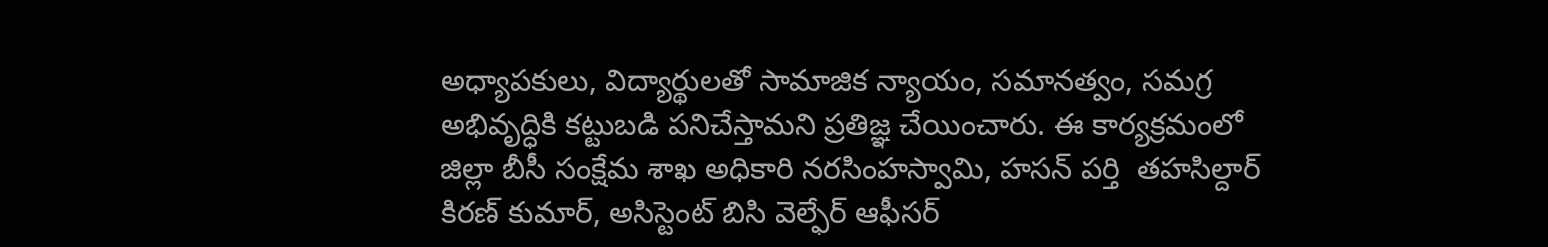అధ్యాపకులు, విద్యార్థులతో సామాజిక న్యాయం, సమానత్వం, సమగ్ర అభివృద్ధికి కట్టుబడి పనిచేస్తామని ప్రతిజ్ఞ చేయించారు. ఈ కార్యక్రమంలో జిల్లా బీసీ సంక్షేమ శాఖ అధికారి నరసింహస్వామి, హసన్ పర్తి  తహసిల్దార్ కిరణ్ కుమార్, అసిస్టెంట్ బిసి వెల్ఫేర్ ఆఫీసర్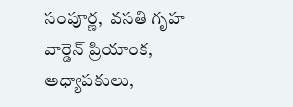సంపూర్ణ,  వసతి గృహ వార్డెన్ ప్రియాంక, అధ్యాపకులు,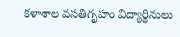కళాశాల వసతిగృహం విద్యార్థినులు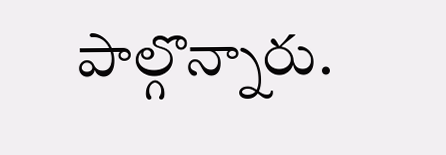పాల్గొన్నారు.